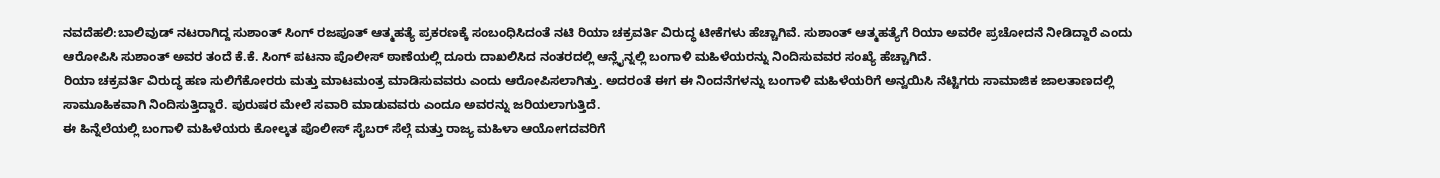ನವದೆಹಲಿ:ಬಾಲಿವುಡ್ ನಟರಾಗಿದ್ದ ಸುಶಾಂತ್ ಸಿಂಗ್ ರಜಪೂತ್ ಆತ್ಮಹತ್ಯೆ ಪ್ರಕರಣಕ್ಕೆ ಸಂಬಂಧಿಸಿದಂತೆ ನಟಿ ರಿಯಾ ಚಕ್ರವರ್ತಿ ವಿರುದ್ಧ ಟೀಕೆಗಳು ಹೆಚ್ಚಾಗಿವೆ. ಸುಶಾಂತ್ ಆತ್ಮಹತ್ಯೆಗೆ ರಿಯಾ ಅವರೇ ಪ್ರಚೋದನೆ ನೀಡಿದ್ದಾರೆ ಎಂದು ಆರೋಪಿಸಿ ಸುಶಾಂತ್ ಅವರ ತಂದೆ ಕೆ.ಕೆ. ಸಿಂಗ್ ಪಟನಾ ಪೊಲೀಸ್ ಠಾಣೆಯಲ್ಲಿ ದೂರು ದಾಖಲಿಸಿದ ನಂತರದಲ್ಲಿ ಆನ್ಲೈನ್ನಲ್ಲಿ ಬಂಗಾಳಿ ಮಹಿಳೆಯರನ್ನು ನಿಂದಿಸುವವರ ಸಂಖ್ಯೆ ಹೆಚ್ಚಾಗಿದೆ.
ರಿಯಾ ಚಕ್ರವರ್ತಿ ವಿರುದ್ಧ ಹಣ ಸುಲಿಗೆಕೋರರು ಮತ್ತು ಮಾಟಮಂತ್ರ ಮಾಡಿಸುವವರು ಎಂದು ಆರೋಪಿಸಲಾಗಿತ್ತು. ಅದರಂತೆ ಈಗ ಈ ನಿಂದನೆಗಳನ್ನು ಬಂಗಾಳಿ ಮಹಿಳೆಯರಿಗೆ ಅನ್ವಯಿಸಿ ನೆಟ್ಟಿಗರು ಸಾಮಾಜಿಕ ಜಾಲತಾಣದಲ್ಲಿ ಸಾಮೂಹಿಕವಾಗಿ ನಿಂದಿಸುತ್ತಿದ್ದಾರೆ. ಪುರುಷರ ಮೇಲೆ ಸವಾರಿ ಮಾಡುವವರು ಎಂದೂ ಅವರನ್ನು ಜರಿಯಲಾಗುತ್ತಿದೆ.
ಈ ಹಿನ್ನೆಲೆಯಲ್ಲಿ ಬಂಗಾಳಿ ಮಹಿಳೆಯರು ಕೋಲ್ಕತ ಪೊಲೀಸ್ ಸೈಬರ್ ಸೆಲ್ಗೆ ಮತ್ತು ರಾಜ್ಯ ಮಹಿಳಾ ಆಯೋಗದವರಿಗೆ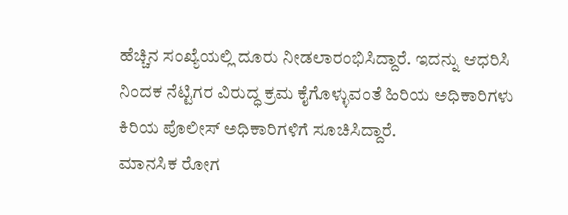ಹೆಚ್ಚಿನ ಸಂಖ್ಯೆಯಲ್ಲಿ ದೂರು ನೀಡಲಾರಂಭಿಸಿದ್ದಾರೆ. ಇದನ್ನು ಆಧರಿಸಿ ನಿಂದಕ ನೆಟ್ಟಿಗರ ವಿರುದ್ಧ ಕ್ರಮ ಕೈಗೊಳ್ಳುವಂತೆ ಹಿರಿಯ ಅಧಿಕಾರಿಗಳು ಕಿರಿಯ ಪೊಲೀಸ್ ಅಧಿಕಾರಿಗಳಿಗೆ ಸೂಚಿಸಿದ್ದಾರೆ.
ಮಾನಸಿಕ ರೋಗ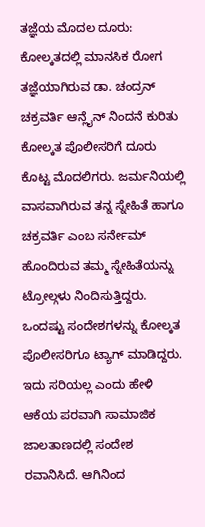ತಜ್ಞೆಯ ಮೊದಲ ದೂರು: ಕೋಲ್ಕತದಲ್ಲಿ ಮಾನಸಿಕ ರೋಗ ತಜ್ಞೆಯಾಗಿರುವ ಡಾ. ಚಂದ್ರನ್ ಚಕ್ರವರ್ತಿ ಆನ್ಲೈನ್ ನಿಂದನೆ ಕುರಿತು ಕೋಲ್ಕತ ಪೊಲೀಸರಿಗೆ ದೂರು ಕೊಟ್ಟ ಮೊದಲಿಗರು. ಜರ್ಮನಿಯಲ್ಲಿ ವಾಸವಾಗಿರುವ ತನ್ನ ಸ್ನೇಹಿತೆ ಹಾಗೂ ಚಕ್ರವರ್ತಿ ಎಂಬ ಸರ್ನೇಮ್ ಹೊಂದಿರುವ ತಮ್ಮ ಸ್ನೇಹಿತೆಯನ್ನು ಟ್ರೋಲ್ಗಳು ನಿಂದಿಸುತ್ತಿದ್ದರು. ಒಂದಷ್ಟು ಸಂದೇಶಗಳನ್ನು ಕೋಲ್ಕತ ಪೊಲೀಸರಿಗೂ ಟ್ಯಾಗ್ ಮಾಡಿದ್ದರು. ಇದು ಸರಿಯಲ್ಲ ಎಂದು ಹೇಳಿ ಆಕೆಯ ಪರವಾಗಿ ಸಾಮಾಜಿಕ ಜಾಲತಾಣದಲ್ಲಿ ಸಂದೇಶ ರವಾನಿಸಿದೆ. ಆಗಿನಿಂದ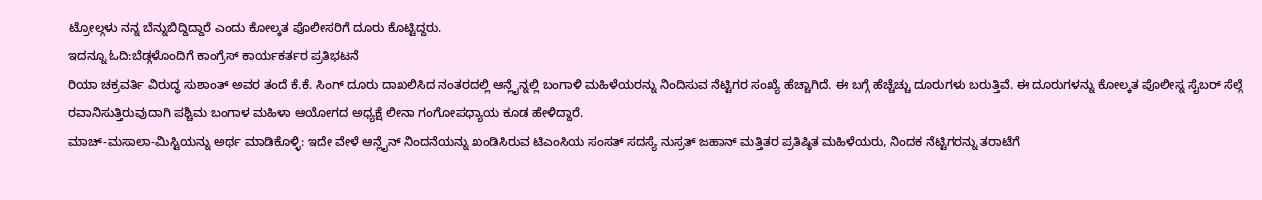ಟ್ರೋಲ್ಗಳು ನನ್ನ ಬೆನ್ನುಬಿದ್ದಿದ್ದಾರೆ ಎಂದು ಕೋಲ್ಕತ ಪೊಲೀಸರಿಗೆ ದೂರು ಕೊಟ್ಟಿದ್ದರು.
ಇದನ್ನೂ ಓದಿ:ಬೆಡ್ಗಳೊಂದಿಗೆ ಕಾಂಗ್ರೆಸ್ ಕಾರ್ಯಕರ್ತರ ಪ್ರತಿಭಟನೆ
ರಿಯಾ ಚಕ್ರವರ್ತಿ ವಿರುದ್ಧ ಸುಶಾಂತ್ ಅವರ ತಂದೆ ಕೆ.ಕೆ. ಸಿಂಗ್ ದೂರು ದಾಖಲಿಸಿದ ನಂತರದಲ್ಲಿ ಆನ್ಲೈನ್ನಲ್ಲಿ ಬಂಗಾಳಿ ಮಹಿಳೆಯರನ್ನು ನಿಂದಿಸುವ ನೆಟ್ಟಿಗರ ಸಂಖ್ಯೆ ಹೆಚ್ಚಾಗಿದೆ. ಈ ಬಗ್ಗೆ ಹೆಚ್ಚೆಚ್ಚು ದೂರುಗಳು ಬರುತ್ತಿವೆ. ಈ ದೂರುಗಳನ್ನು ಕೋಲ್ಕತ ಪೊಲೀಸ್ನ ಸೈಬರ್ ಸೆಲ್ಗೆ ರವಾನಿಸುತ್ತಿರುವುದಾಗಿ ಪಶ್ಚಿಮ ಬಂಗಾಳ ಮಹಿಳಾ ಆಯೋಗದ ಅಧ್ಯಕ್ಷೆ ಲೀನಾ ಗಂಗೋಪಧ್ಯಾಯ ಕೂಡ ಹೇಳಿದ್ದಾರೆ.
ಮಾಚ್-ಮಸಾಲಾ-ಮಿಸ್ಟಿಯನ್ನು ಅರ್ಥ ಮಾಡಿಕೊಳ್ಳಿ: ಇದೇ ವೇಳೆ ಆನ್ಲೈನ್ ನಿಂದನೆಯನ್ನು ಖಂಡಿಸಿರುವ ಟಿಎಂಸಿಯ ಸಂಸತ್ ಸದಸ್ಯೆ ನುಸ್ರತ್ ಜಹಾನ್ ಮತ್ತಿತರ ಪ್ರತಿಷ್ಠಿತ ಮಹಿಳೆಯರು, ನಿಂದಕ ನೆಟ್ಟಿಗರನ್ನು ತರಾಟೆಗೆ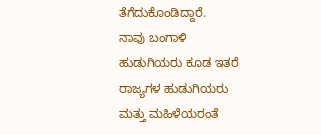ತೆಗೆದುಕೊಂಡಿದ್ದಾರೆ.
ನಾವು ಬಂಗಾಳಿ ಹುಡುಗಿಯರು ಕೂಡ ಇತರೆ ರಾಜ್ಯಗಳ ಹುಡುಗಿಯರು ಮತ್ತು ಮಹಿಳೆಯರಂತೆ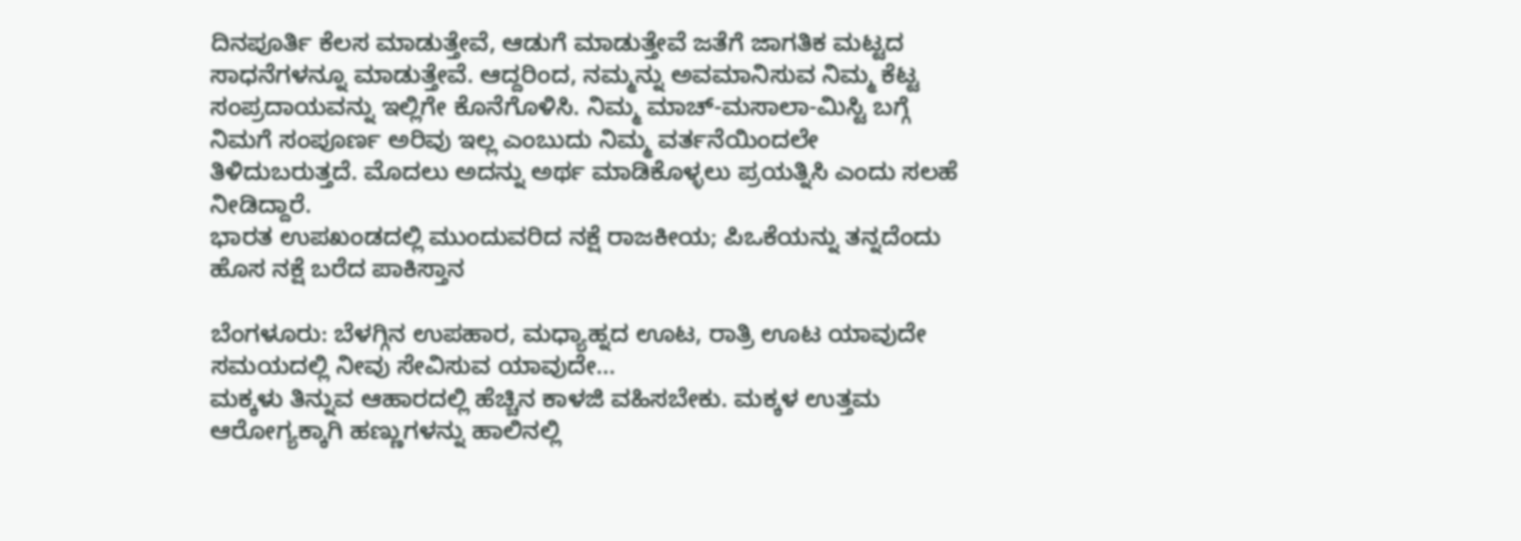ದಿನಪೂರ್ತಿ ಕೆಲಸ ಮಾಡುತ್ತೇವೆ, ಆಡುಗೆ ಮಾಡುತ್ತೇವೆ ಜತೆಗೆ ಜಾಗತಿಕ ಮಟ್ಟದ ಸಾಧನೆಗಳನ್ನೂ ಮಾಡುತ್ತೇವೆ. ಆದ್ದರಿಂದ, ನಮ್ಮನ್ನು ಅವಮಾನಿಸುವ ನಿಮ್ಮ ಕೆಟ್ಟ ಸಂಪ್ರದಾಯವನ್ನು ಇಲ್ಲಿಗೇ ಕೊನೆಗೊಳಿಸಿ. ನಿಮ್ಮ ಮಾಚ್-ಮಸಾಲಾ-ಮಿಸ್ಟಿ ಬಗ್ಗೆ ನಿಮಗೆ ಸಂಪೂರ್ಣ ಅರಿವು ಇಲ್ಲ ಎಂಬುದು ನಿಮ್ಮ ವರ್ತನೆಯಿಂದಲೇ ತಿಳಿದುಬರುತ್ತದೆ. ಮೊದಲು ಅದನ್ನು ಅರ್ಥ ಮಾಡಿಕೊಳ್ಳಲು ಪ್ರಯತ್ನಿಸಿ ಎಂದು ಸಲಹೆ ನೀಡಿದ್ದಾರೆ.
ಭಾರತ ಉಪಖಂಡದಲ್ಲಿ ಮುಂದುವರಿದ ನಕ್ಷೆ ರಾಜಕೀಯ; ಪಿಒಕೆಯನ್ನು ತನ್ನದೆಂದು ಹೊಸ ನಕ್ಷೆ ಬರೆದ ಪಾಕಿಸ್ತಾನ

ಬೆಂಗಳೂರು: ಬೆಳಗ್ಗಿನ ಉಪಹಾರ, ಮಧ್ಯಾಹ್ನದ ಊಟ, ರಾತ್ರಿ ಊಟ ಯಾವುದೇ ಸಮಯದಲ್ಲಿ ನೀವು ಸೇವಿಸುವ ಯಾವುದೇ…
ಮಕ್ಕಳು ತಿನ್ನುವ ಆಹಾರದಲ್ಲಿ ಹೆಚ್ಚಿನ ಕಾಳಜಿ ವಹಿಸಬೇಕು. ಮಕ್ಕಳ ಉತ್ತಮ ಆರೋಗ್ಯಕ್ಕಾಗಿ ಹಣ್ಣುಗಳನ್ನು ಹಾಲಿನಲ್ಲಿ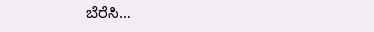ಬೆರೆಸಿ…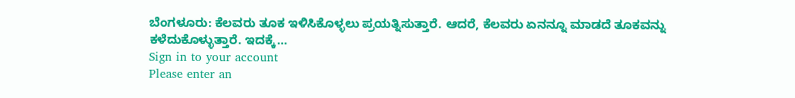ಬೆಂಗಳೂರು: ಕೆಲವರು ತೂಕ ಇಳಿಸಿಕೊಳ್ಳಲು ಪ್ರಯತ್ನಿಸುತ್ತಾರೆ. ಆದರೆ, ಕೆಲವರು ಏನನ್ನೂ ಮಾಡದೆ ತೂಕವನ್ನು ಕಳೆದುಕೊಳ್ಳುತ್ತಾರೆ. ಇದಕ್ಕೆ…
Sign in to your account
Please enter an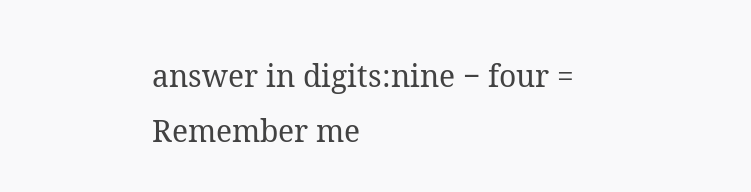answer in digits:nine − four =
Remember me